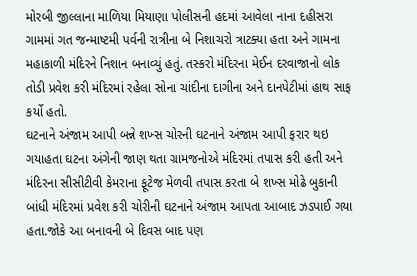મોરબી જીલ્લાના માળિયા મિયાણા પોલીસની હદમાં આવેલા નાના દહીસરા ગામમાં ગત જન્માષ્ટમી પર્વની રાત્રીના બે નિશાચરો ત્રાટક્યા હતા અને ગામના મહાકાળી મંદિરને નિશાન બનાવ્યું હતું. તસ્કરો મંદિરના મેઈન દરવાજાનો લોક તોડી પ્રવેશ કરી મંદિરમાં રહેલા સોના ચાંદીના દાગીના અને દાનપેટીમાં હાથ સાફ કર્યો હતો.
ઘટનાને અંજામ આપી બન્ને શખ્સ ચોરની ઘટનાને અંજામ આપી ફરાર થઇ ગયાહતા ઘટના અંગેની જાણ થતા ગ્રામજનોએ મંદિરમાં તપાસ કરી હતી અને મંદિરના સીસીટીવી કેમરાના ફૂટેજ મેળવી તપાસ કરતા બે શખ્સ મોઢે બુકાની બાંધી મંદિરમાં પ્રવેશ કરી ચોરીની ઘટનાને અંજામ આપતા આબાદ ઝડપાઈ ગયા હતા.જોકે આ બનાવની બે દિવસ બાદ પણ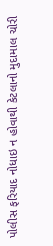પોલીસ ફરિયાદ નોધાઇ ન હોવાથી કેટલાનો મુદામાલ ચોરી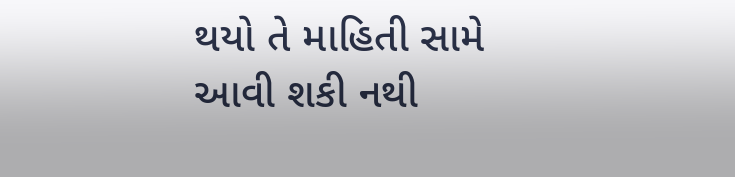થયો તે માહિતી સામે આવી શકી નથી